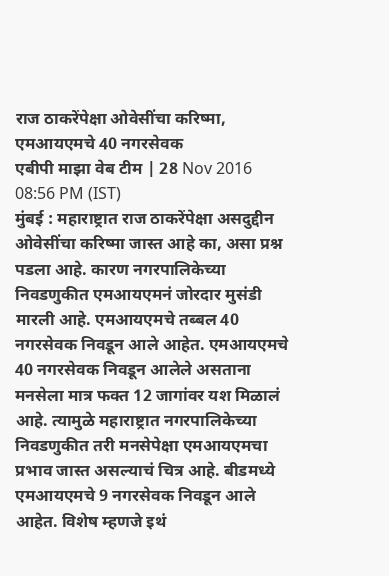राज ठाकरेंपेक्षा ओवेसींचा करिष्मा, एमआयएमचे 40 नगरसेवक
एबीपी माझा वेब टीम | 28 Nov 2016 08:56 PM (IST)
मुंबई : महाराष्ट्रात राज ठाकरेंपेक्षा असदुद्दीन ओवेसींचा करिष्मा जास्त आहे का, असा प्रश्न पडला आहे. कारण नगरपालिकेच्या निवडणुकीत एमआयएमनं जोरदार मुसंडी मारली आहे. एमआयएमचे तब्बल 40 नगरसेवक निवडून आले आहेत. एमआयएमचे 40 नगरसेवक निवडून आलेले असताना मनसेला मात्र फक्त 12 जागांवर यश मिळालं आहे. त्यामुळे महाराष्ट्रात नगरपालिकेच्या निवडणुकीत तरी मनसेपेक्षा एमआयएमचा प्रभाव जास्त असल्याचं चित्र आहे. बीडमध्ये एमआयएमचे 9 नगरसेवक निवडून आले आहेत. विशेष म्हणजे इथं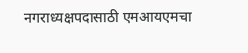नगराध्यक्षपदासाठी एमआयएमचा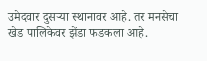उमेदवार दुसऱ्या स्थानावर आहे. तर मनसेचा खेड पालिकेवर झेंडा फडकला आहे.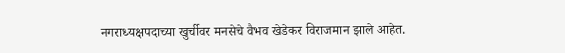नगराध्यक्षपदाच्या खुर्चीवर मनसेचे वैभव खेडेकर विराजमान झाले आहेत.